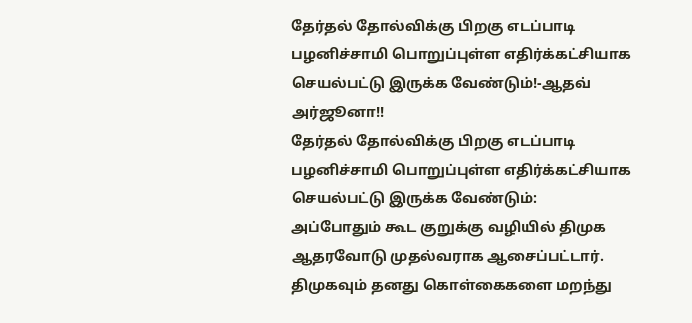தேர்தல் தோல்விக்கு பிறகு எடப்பாடி பழனிச்சாமி பொறுப்புள்ள எதிர்க்கட்சியாக செயல்பட்டு இருக்க வேண்டும்!-ஆதவ் அர்ஜூனா!!
தேர்தல் தோல்விக்கு பிறகு எடப்பாடி பழனிச்சாமி பொறுப்புள்ள எதிர்க்கட்சியாக செயல்பட்டு இருக்க வேண்டும்:
அப்போதும் கூட குறுக்கு வழியில் திமுக ஆதரவோடு முதல்வராக ஆசைப்பட்டார்.
திமுகவும் தனது கொள்கைகளை மறந்து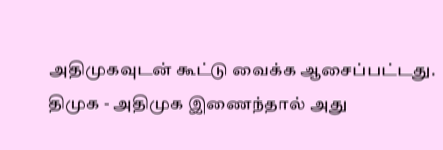அதிமுகவுடன் கூட்டு வைக்க ஆசைப்பட்டது.
திமுக - அதிமுக இணைந்தால் அது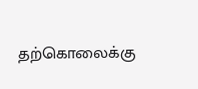தற்கொலைக்கு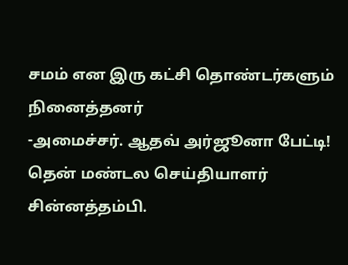சமம் என இரு கட்சி தொண்டர்களும் நினைத்தனர்
-அமைச்சர். ஆதவ் அர்ஜூனா பேட்டி!
தென் மண்டல செய்தியாளர் சின்னத்தம்பி.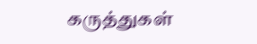கருத்துகள்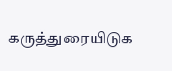கருத்துரையிடுக